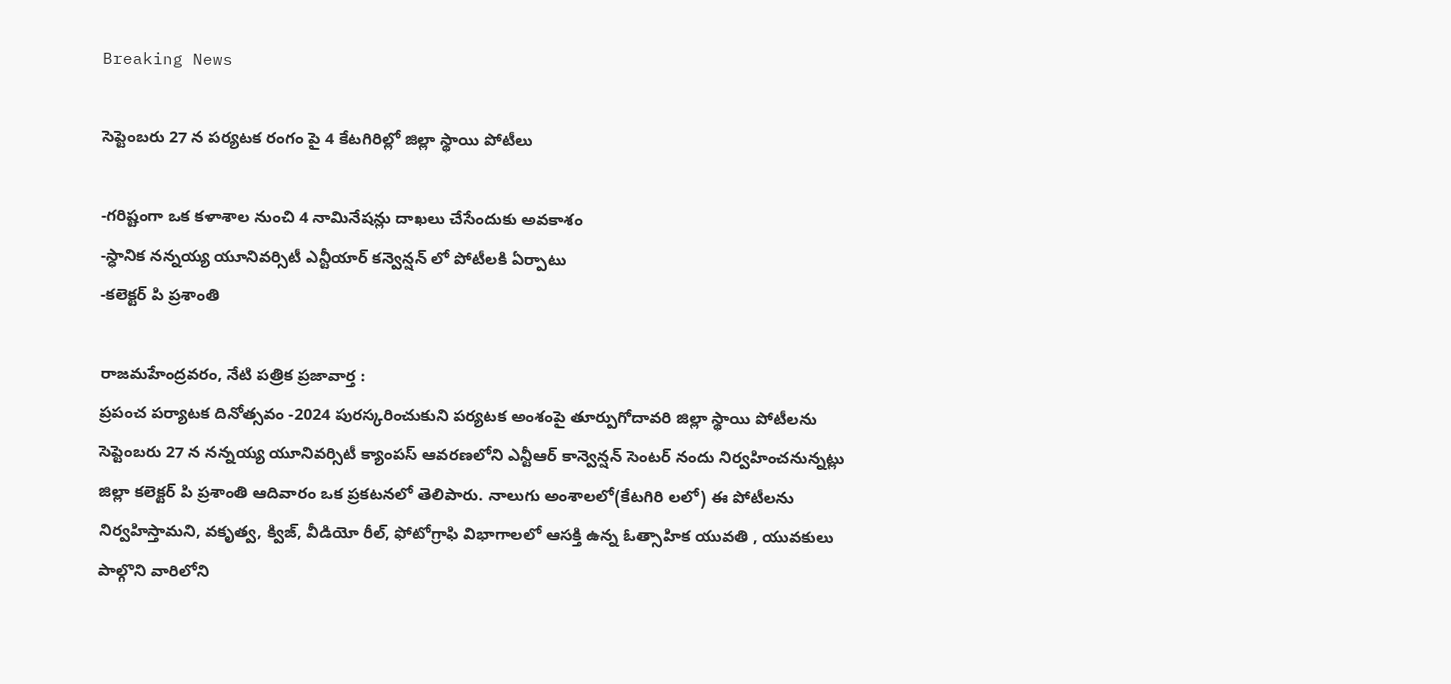Breaking News

సెప్టెంబరు 27 న పర్యటక రంగం పై 4 కేటగిరిల్లో జిల్లా స్థాయి పోటీలు

-గరిష్టంగా ఒక కళాశాల నుంచి 4 నామినేషన్లు దాఖలు చేసేందుకు అవకాశం
-స్ధానిక నన్నయ్య యూనివర్సిటీ ఎన్టీయార్ కన్వెన్షన్ లో పోటీలకి ఏర్పాటు
-కలెక్టర్ పి ప్రశాంతి

రాజమహేంద్రవరం, నేటి పత్రిక ప్రజావార్త :
ప్రపంచ పర్యాటక దినోత్సవం -2024 పురస్కరించుకుని పర్యటక అంశంపై తూర్పుగోదావరి జిల్లా స్థాయి పోటీలను సెప్టెంబరు 27 న నన్నయ్య యూనివర్సిటీ క్యాంపస్ ఆవరణలోని ఎన్టీఆర్ కాన్వెన్షన్ సెంటర్ నందు నిర్వహించనున్నట్లు జిల్లా కలెక్టర్ పి ప్రశాంతి ఆదివారం ఒక ప్రకటనలో తెలిపారు. నాలుగు అంశాలలో(కేటగిరి లలో) ఈ పోటీలను నిర్వహిస్తామని, వకృత్వ, క్విజ్, వీడియో రీల్, ఫోటోగ్రాఫి విభాగాలలో ఆసక్తి ఉన్న ఓత్సాహిక యువతి , యువకులు పాల్గొని వారిలోని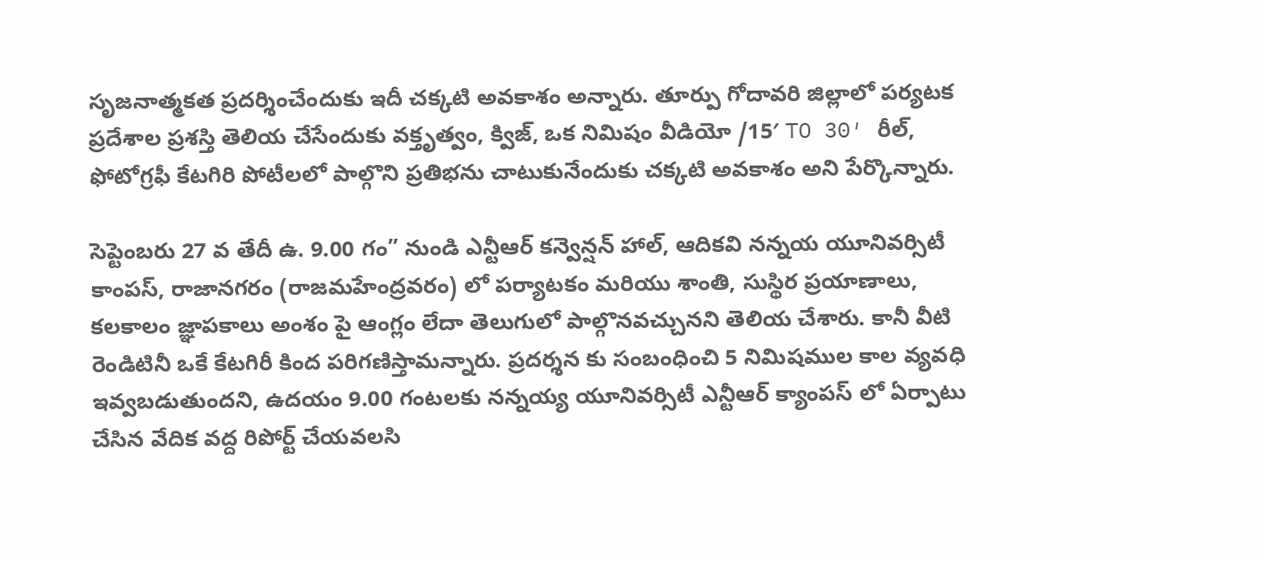సృజనాత్మకత ప్రదర్శించేందుకు ఇదీ చక్కటి అవకాశం అన్నారు. తూర్పు గోదావరి జిల్లాలో పర్యటక ప్రదేశాల ప్రశస్తి తెలియ చేసేందుకు వక్తృత్వం, క్విజ్, ఒక నిమిషం వీడియో /15′ TO 30′ రీల్, ఫోటోగ్రఫీ కేటగిరి పోటీలలో పాల్గొని ప్రతిభను చాటుకునేందుకు చక్కటి అవకాశం అని పేర్కొన్నారు.

సెప్టెంబరు 27 వ తేదీ ఉ. 9.00 గం” నుండి ఎన్టీఆర్ కన్వెన్షన్ హాల్, ఆదికవి నన్నయ యూనివర్సిటీ కాంపస్, రాజానగరం (రాజమహేంద్రవరం) లో పర్యాటకం మరియు శాంతి, సుస్థిర ప్రయాణాలు, కలకాలం జ్ఞాపకాలు అంశం పై ఆంగ్లం లేదా తెలుగులో పాల్గొనవచ్చునని తెలియ చేశారు. కానీ వీటి రెండిటినీ ఒకే కేటగిరీ కింద పరిగణిస్తామన్నారు. ప్రదర్శన కు సంబంధించి 5 నిమిషముల కాల వ్యవధి ఇవ్వబడుతుందని, ఉదయం 9.00 గంటలకు నన్నయ్య యూనివర్సిటీ ఎన్టీఆర్ క్యాంపస్ లో ఏర్పాటు చేసిన వేదిక వద్ద రిపోర్ట్ చేయవలసి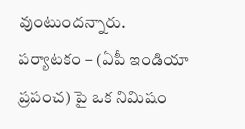వుంటుందన్నారు. పర్యాటకం – (ఏపీ ఇండియా ప్రపంచ) పై ఒక నిమిషం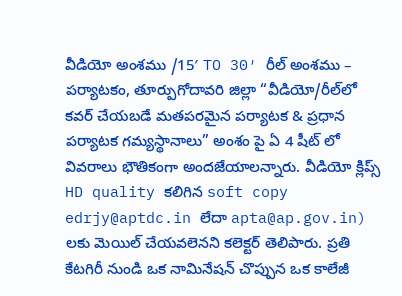వీడియో అంశము /15′ TO 30′ రీల్ అంశము – పర్యాటకం, తూర్పుగోదావరి జిల్లా “వీడియో/రీల్‌లో కవర్ చేయబడే మతపరమైన పర్యాటక & ప్రధాన పర్యాటక గమ్యస్థానాలు” అంశం పై ఏ 4 షీట్ లో వివరాలు భౌతికంగా అందజేయాలన్నారు. వీడియో క్లిప్స్ HD quality కలిగిన soft copy edrjy@aptdc.in లేదా apta@ap.gov.in) లకు మెయిల్ చేయవలెనని కలెక్టర్ తెలిపారు. ప్రతి కేటగిరీ నుండి ఒక నామినేషన్ చొప్పున ఒక కాలేజీ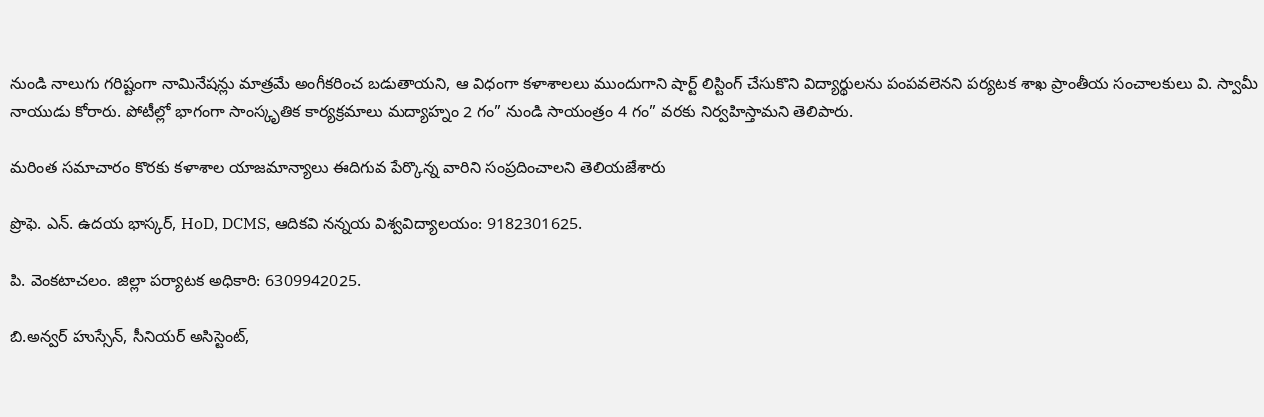నుండి నాలుగు గరిష్టంగా నామినేషన్లు మాత్రమే అంగీకరించ బడుతాయని, ఆ విధంగా కళాశాలలు ముందుగాని షార్ట్ లిస్టింగ్ చేసుకొని విద్యార్థులను పంపవలెనని పర్యటక శాఖ ప్రాంతీయ సంచాలకులు వి. స్వామీ నాయుడు కోరారు. పోటీల్లో భాగంగా సాంస్కృతిక కార్యక్రమాలు మద్యాహ్నం 2 గం” నుండి సాయంత్రం 4 గం” వరకు నిర్వహిస్తామని తెలిపారు.

మరింత సమాచారం కొరకు కళాశాల యాజమాన్యాలు ఈదిగువ పేర్కొన్న వారిని సంప్రదించాలని తెలియజేశారు

ప్రొఫె. ఎన్. ఉదయ భాస్కర్, HoD, DCMS, ఆదికవి నన్నయ విశ్వవిద్యాలయం: 9182301625.

పి. వెంకటాచలం. జిల్లా పర్యాటక అధికారి: 6309942025.

బి.అన్వర్ హుస్సేన్, సీనియర్ అసిస్టెంట్,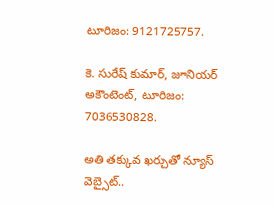టూరిజం: 9121725757.

కె. సురేష్ కుమార్, జూనియర్ అకౌంటెంట్, టూరిజం: 7036530828.

అతి తక్కువ ఖర్చుతో న్యూస్ వెబ్సైట్..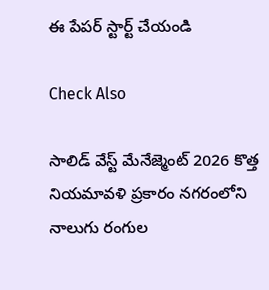ఈ పేపర్ స్టార్ట్ చేయండి

Check Also

సాలిడ్ వేస్ట్ మేనేజ్మెంట్ 2026 కొత్త నియమావళి ప్రకారం నగరంలోని నాలుగు రంగుల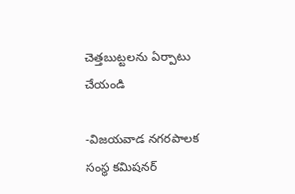చెత్తబుట్టలను ఏర్పాటు చేయండి

-విజయవాడ నగరపాలక సంస్థ కమిషనర్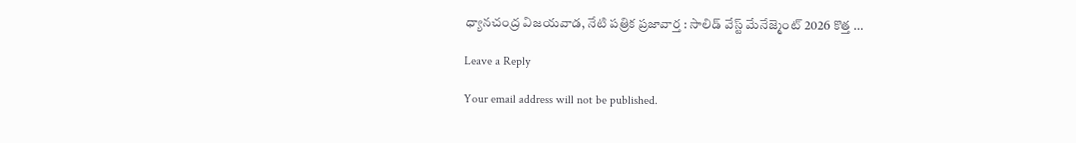ధ్యానచంద్ర విజయవాడ, నేటి పత్రిక ప్రజావార్త : సాలిడ్ వేస్ట్ మేనేజ్మెంట్ 2026 కొత్త …

Leave a Reply

Your email address will not be published.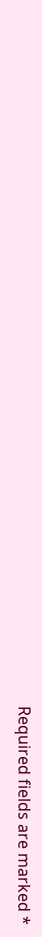Required fields are marked *